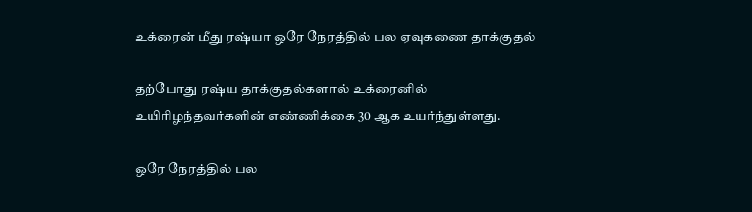உக்ரைன் மீது ரஷ்யா ஒரே நேரத்தில் பல ஏவுகணை தாக்குதல்

தற்போது ரஷ்ய தாக்குதல்களால் உக்ரைனில் உயிரிழந்தவர்களின் எண்ணிக்கை 30 ஆக உயர்ந்துள்ளது.

ஒரே நேரத்தில் பல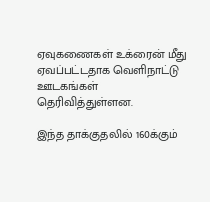ஏவுகணைகள் உக்ரைன் மீது ஏவப்பட்டதாக வெளிநாட்டு ஊடகங்கள் தெரிவித்துள்ளன.

இந்த தாக்குதலில் 160க்கும்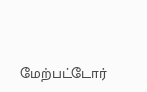மேற்பட்டோர்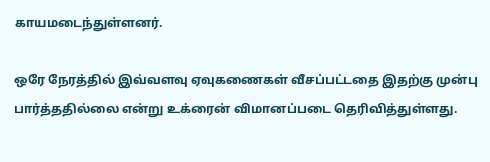காயமடைந்துள்ளனர்.

ஒரே நேரத்தில் இவ்வளவு ஏவுகணைகள் வீசப்பட்டதை இதற்கு முன்பு பார்த்ததில்லை என்று உக்ரைன் விமானப்படை தெரிவித்துள்ளது.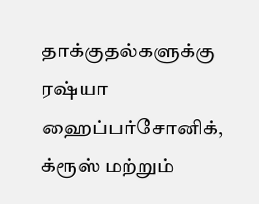தாக்குதல்களுக்கு ரஷ்யா ஹைப்பர்சோனிக், க்ரூஸ் மற்றும்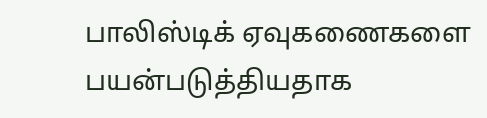பாலிஸ்டிக் ஏவுகணைகளை பயன்படுத்தியதாக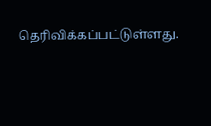தெரிவிக்கப்பட்டுள்ளது.